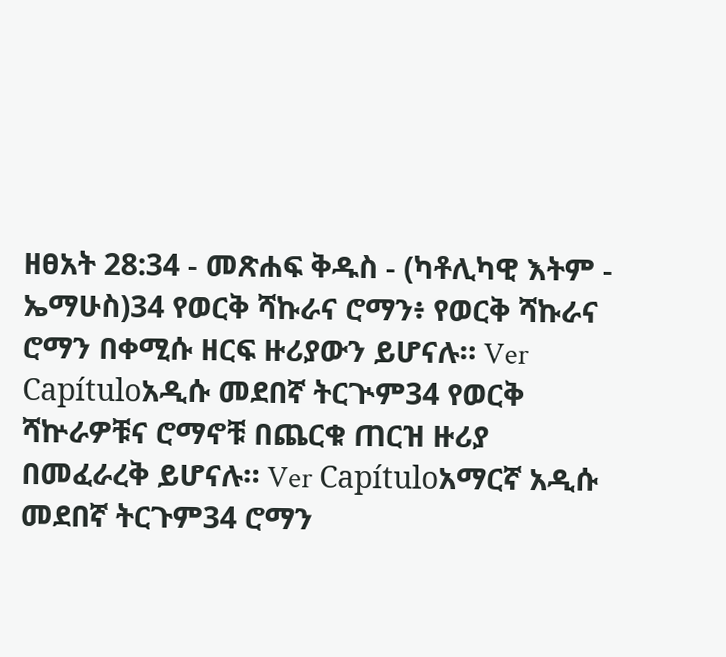ዘፀአት 28:34 - መጽሐፍ ቅዱስ - (ካቶሊካዊ እትም - ኤማሁስ)34 የወርቅ ሻኩራና ሮማን፥ የወርቅ ሻኩራና ሮማን በቀሚሱ ዘርፍ ዙሪያውን ይሆናሉ። Ver Capítuloአዲሱ መደበኛ ትርጒም34 የወርቅ ሻኵራዎቹና ሮማኖቹ በጨርቁ ጠርዝ ዙሪያ በመፈራረቅ ይሆናሉ። Ver Capítuloአማርኛ አዲሱ መደበኛ ትርጉም34 ሮማን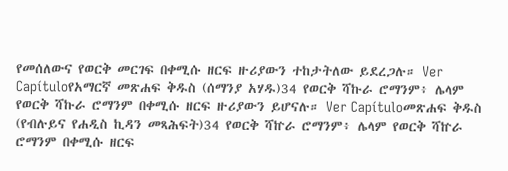የመሰለውና የወርቅ መርገፍ በቀሚሱ ዘርፍ ዙሪያውን ተከታትለው ይደረጋሉ። Ver Capítuloየአማርኛ መጽሐፍ ቅዱስ (ሰማንያ አሃዱ)34 የወርቅ ሻኩራ ሮማንም፥ ሌላም የወርቅ ሻኩራ ሮማንም በቀሚሱ ዘርፍ ዙሪያውን ይሆናሉ። Ver Capítuloመጽሐፍ ቅዱስ (የብሉይና የሐዲስ ኪዳን መጻሕፍት)34 የወርቅ ሻኵራ ሮማንም፥ ሌላም የወርቅ ሻኵራ ሮማንም በቀሚሱ ዘርፍ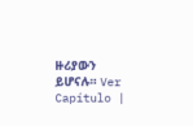ዙሪያውን ይሆናሉ። Ver Capítulo |